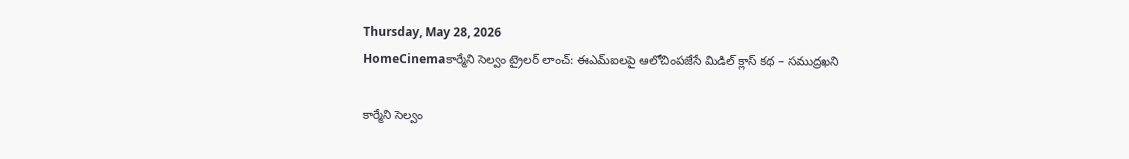Thursday, May 28, 2026
HomeCinemaకార్మేని సెల్వం ట్రైలర్ లాంచ్: ఈఎమ్‌ఐలపై ఆలోచింపజేసే మిడిల్ క్లాస్ కథ – సముద్రఖని

కార్మేని సెల్వం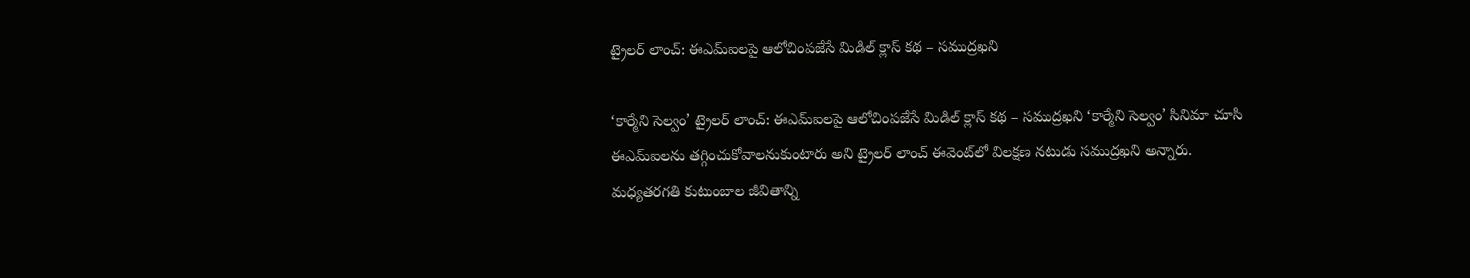ట్రైలర్ లాంచ్: ఈఎమ్‌ఐలపై ఆలోచింపజేసే మిడిల్ క్లాస్ కథ – సముద్రఖని

‘కార్మేని సెల్వం’ ట్రైలర్ లాంచ్: ఈఎమ్‌ఐలపై ఆలోచింపజేసే మిడిల్ క్లాస్ కథ – సముద్రఖని ‘కార్మేని సెల్వం’ సినిమా చూసి ఈఎమ్‌ఐలను తగ్గించుకోవాలనుకుంటారు అని ట్రైలర్ లాంచ్ ఈవెంట్‌లో విలక్షణ నటుడు సముద్రఖని అన్నారు. మధ్యతరగతి కుటుంబాల జీవితాన్ని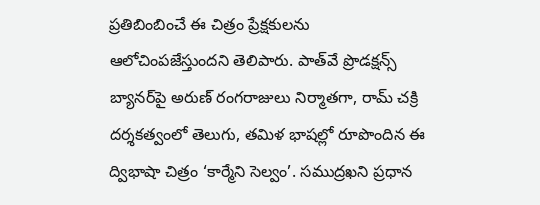ప్రతిబింబించే ఈ చిత్రం ప్రేక్షకులను ఆలోచింపజేస్తుందని తెలిపారు. పాత్‌వే ప్రొడక్షన్స్ బ్యానర్‌పై అరుణ్ రంగరాజులు నిర్మాతగా, రామ్ చక్రి దర్శకత్వంలో తెలుగు, తమిళ భాషల్లో రూపొందిన ఈ ద్విభాషా చిత్రం ‘కార్మేని సెల్వం’. సముద్రఖని ప్రధాన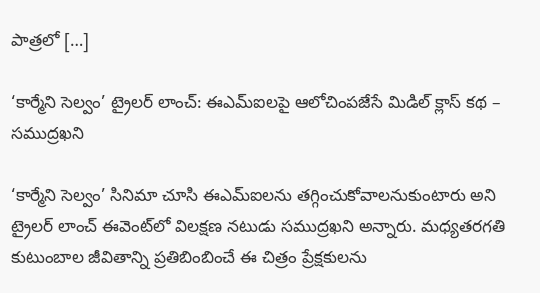పాత్రలో […]

‘కార్మేని సెల్వం’ ట్రైలర్ లాంచ్: ఈఎమ్‌ఐలపై ఆలోచింపజేసే మిడిల్ క్లాస్ కథ – సముద్రఖని

‘కార్మేని సెల్వం’ సినిమా చూసి ఈఎమ్‌ఐలను తగ్గించుకోవాలనుకుంటారు అని ట్రైలర్ లాంచ్ ఈవెంట్‌లో విలక్షణ నటుడు సముద్రఖని అన్నారు. మధ్యతరగతి కుటుంబాల జీవితాన్ని ప్రతిబింబించే ఈ చిత్రం ప్రేక్షకులను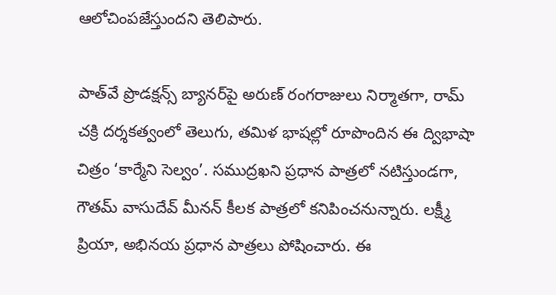ఆలోచింపజేస్తుందని తెలిపారు.

పాత్‌వే ప్రొడక్షన్స్ బ్యానర్‌పై అరుణ్ రంగరాజులు నిర్మాతగా, రామ్ చక్రి దర్శకత్వంలో తెలుగు, తమిళ భాషల్లో రూపొందిన ఈ ద్విభాషా చిత్రం ‘కార్మేని సెల్వం’. సముద్రఖని ప్రధాన పాత్రలో నటిస్తుండగా, గౌతమ్ వాసుదేవ్ మీనన్ కీలక పాత్రలో కనిపించనున్నారు. లక్ష్మీ ప్రియా, అభినయ ప్రధాన పాత్రలు పోషించారు. ఈ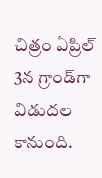చిత్రం ఏప్రిల్ 3న గ్రాండ్‌గా విడుదల కానుంది.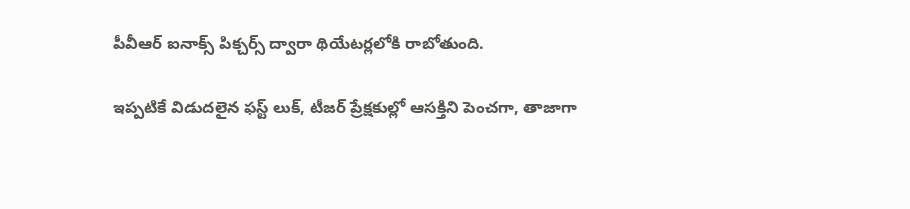పీవీఆర్ ఐనాక్స్ పిక్చర్స్ ద్వారా థియేటర్లలోకి రాబోతుంది.

ఇప్పటికే విడుదలైన ఫస్ట్ లుక్, టీజర్ ప్రేక్షకుల్లో ఆసక్తిని పెంచగా, తాజాగా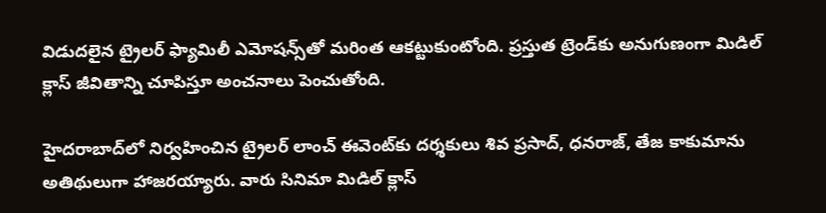విడుదలైన ట్రైలర్ ఫ్యామిలీ ఎమోషన్స్‌తో మరింత ఆకట్టుకుంటోంది. ప్రస్తుత ట్రెండ్‌కు అనుగుణంగా మిడిల్ క్లాస్ జీవితాన్ని చూపిస్తూ అంచనాలు పెంచుతోంది.

హైదరాబాద్‌లో నిర్వహించిన ట్రైలర్ లాంచ్ ఈవెంట్‌కు దర్శకులు శివ ప్రసాద్, ధనరాజ్, తేజ కాకుమాను అతిథులుగా హాజరయ్యారు. వారు సినిమా మిడిల్ క్లాస్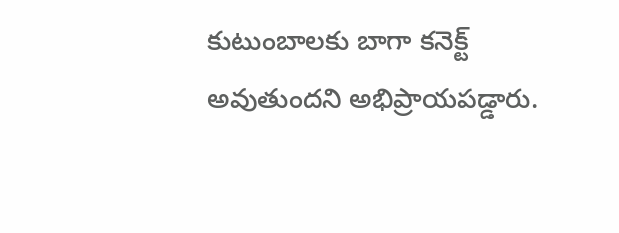కుటుంబాలకు బాగా కనెక్ట్ అవుతుందని అభిప్రాయపడ్డారు.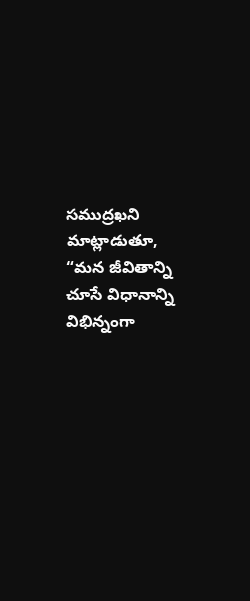సముద్రఖని మాట్లాడుతూ, “మన జీవితాన్ని చూసే విధానాన్ని విభిన్నంగా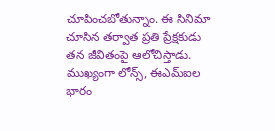చూపించబోతున్నాం. ఈ సినిమా చూసిన తర్వాత ప్రతి ప్రేక్షకుడు తన జీవితంపై ఆలోచిస్తాడు. ముఖ్యంగా లోన్స్, ఈఎమ్‌ఐల భారం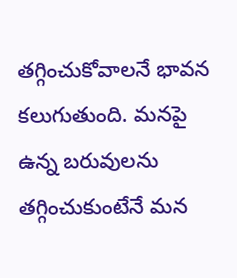తగ్గించుకోవాలనే భావన కలుగుతుంది. మనపై ఉన్న బరువులను తగ్గించుకుంటేనే మన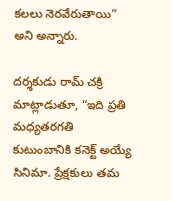కలలు నెరవేరుతాయి” అని అన్నారు.

దర్శకుడు రామ్ చక్రి మాట్లాడుతూ, “ఇది ప్రతి మధ్యతరగతి కుటుంబానికి కనెక్ట్ అయ్యే సినిమా. ప్రేక్షకులు తమ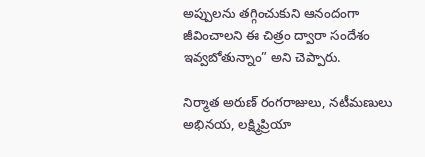అప్పులను తగ్గించుకుని ఆనందంగా జీవించాలని ఈ చిత్రం ద్వారా సందేశం ఇవ్వబోతున్నాం” అని చెప్పారు.

నిర్మాత అరుణ్ రంగరాజులు, నటీమణులు అభినయ, లక్ష్మిప్రియా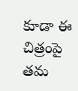కూడా ఈ చిత్రంపై తమ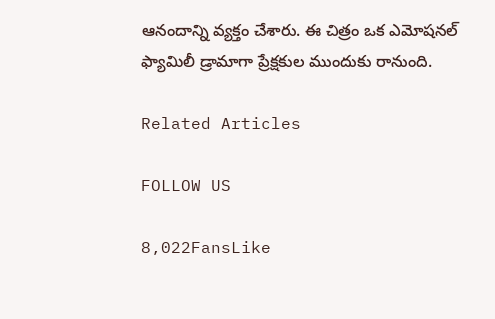ఆనందాన్ని వ్యక్తం చేశారు. ఈ చిత్రం ఒక ఎమోషనల్ ఫ్యామిలీ డ్రామాగా ప్రేక్షకుల ముందుకు రానుంది.

Related Articles

FOLLOW US

8,022FansLike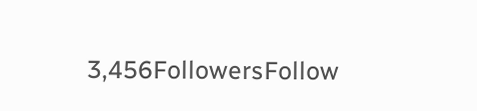3,456FollowersFollow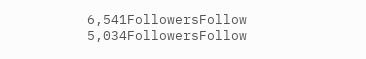6,541FollowersFollow
5,034FollowersFollow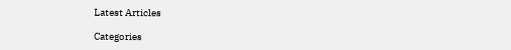Latest Articles

Categories